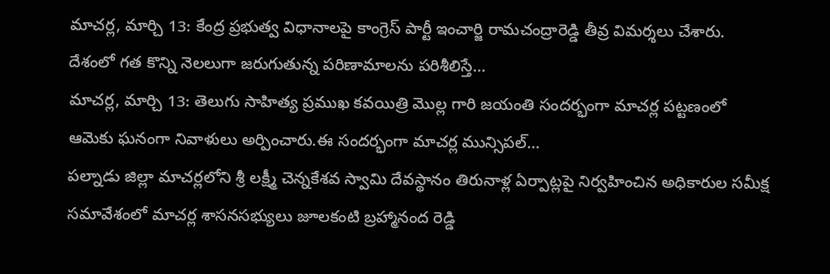మాచర్ల, మార్చి 13: కేంద్ర ప్రభుత్వ విధానాలపై కాంగ్రెస్ పార్టీ ఇంచార్జి రామచంద్రారెడ్డి తీవ్ర విమర్శలు చేశారు. దేశంలో గత కొన్ని నెలలుగా జరుగుతున్న పరిణామాలను పరిశీలిస్తే…
మాచర్ల, మార్చి 13: తెలుగు సాహిత్య ప్రముఖ కవయిత్రి మొల్ల గారి జయంతి సందర్భంగా మాచర్ల పట్టణంలో ఆమెకు ఘనంగా నివాళులు అర్పించారు.ఈ సందర్భంగా మాచర్ల మున్సిపల్…
పల్నాడు జిల్లా మాచర్లలోని శ్రీ లక్ష్మీ చెన్నకేశవ స్వామి దేవస్థానం తిరునాళ్ల ఏర్పాట్లపై నిర్వహించిన అధికారుల సమీక్ష సమావేశంలో మాచర్ల శాసనసభ్యులు జూలకంటి బ్రహ్మానంద రెడ్డి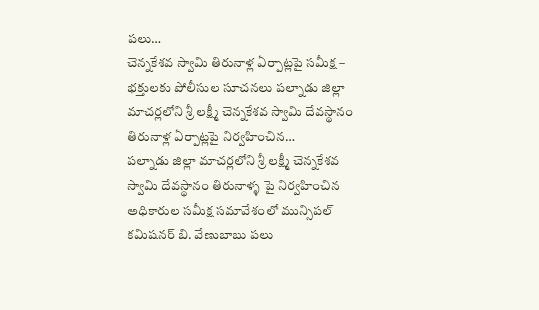పలు…
చెన్నకేశవ స్వామి తిరునాళ్ల ఏర్పాట్లపై సమీక్ష – భక్తులకు పోలీసుల సూచనలు పల్నాడు జిల్లా మాచర్లలోని శ్రీ లక్ష్మీ చెన్నకేశవ స్వామి దేవస్థానం తిరునాళ్ల ఏర్పాట్లపై నిర్వహించిన…
పల్నాడు జిల్లా మాచర్లలోని శ్రీ లక్ష్మీ చెన్నకేశవ స్వామి దేవస్థానం తిరునాళ్ళ పై నిర్వహించిన అధికారుల సమీక్ష సమావేశంలో మున్సిపల్ కమిషనర్ బి. వేణుబాబు పలు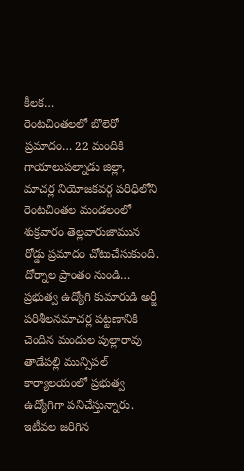కీలక…
రెంటచింతలలో బొలెరో ప్రమాదం… 22 మందికి గాయాలుపల్నాడు జిల్లా, మాచర్ల నియోజకవర్గ పరిధిలోని రెంటచింతల మండలంలో శుక్రవారం తెల్లవారుజామున రోడ్డు ప్రమాదం చోటుచేసుకుంది. దోర్నాల ప్రాంతం నుండి…
ప్రభుత్వ ఉద్యోగి కుమారుడి అర్జీ పరిశీలనమాచర్ల పట్టణానికి చెందిన మందుల పుల్లారావు తాడేపల్లి మున్సిపల్ కార్యాలయంలో ప్రభుత్వ ఉద్యోగిగా పనిచేస్తున్నారు. ఇటీవల జరిగిన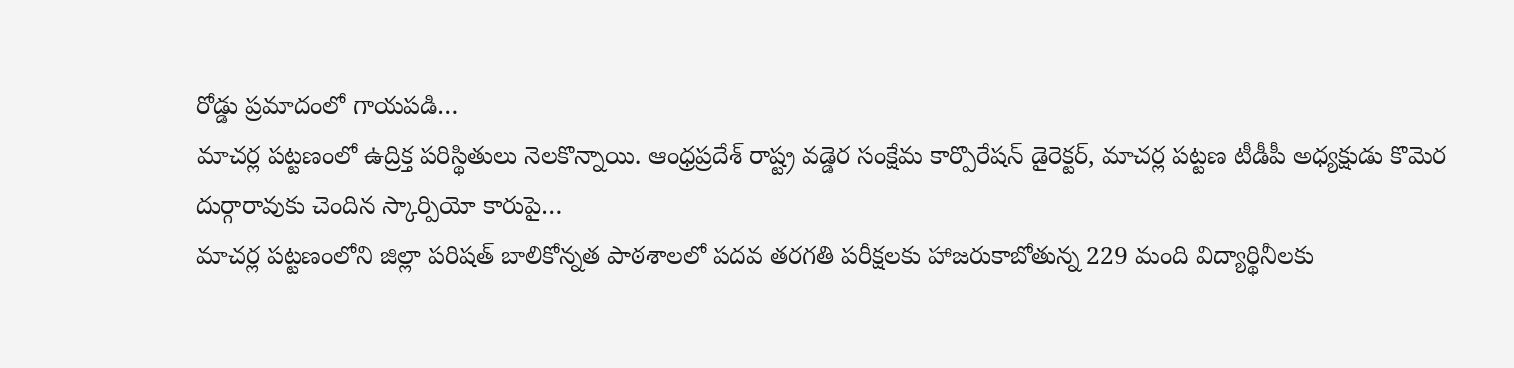రోడ్డు ప్రమాదంలో గాయపడి…
మాచర్ల పట్టణంలో ఉద్రిక్త పరిస్థితులు నెలకొన్నాయి. ఆంధ్రప్రదేశ్ రాష్ట్ర వడ్డెర సంక్షేమ కార్పొరేషన్ డైరెక్టర్, మాచర్ల పట్టణ టీడీపీ అధ్యక్షుడు కొమెర దుర్గారావుకు చెందిన స్కార్పియో కారుపై…
మాచర్ల పట్టణంలోని జిల్లా పరిషత్ బాలికోన్నత పాఠశాలలో పదవ తరగతి పరీక్షలకు హాజరుకాబోతున్న 229 మంది విద్యార్థినీలకు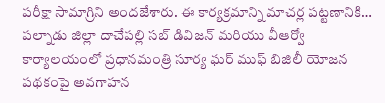పరీక్షా సామాగ్రిని అందజేశారు. ఈ కార్యక్రమాన్ని మాచర్ల పట్టణానికి…
పల్నాడు జిల్లా దాచేపల్లి సబ్ డివిజన్ మరియు వీఆర్వో కార్యాలయంలో ప్రధానమంత్రి సూర్య ఘర్ ముఫ్ బిజిలీ యోజన పథకంపై అవగాహన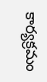కార్యక్రమం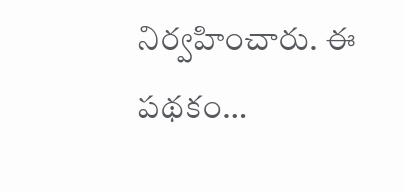నిర్వహించారు. ఈ పథకం…